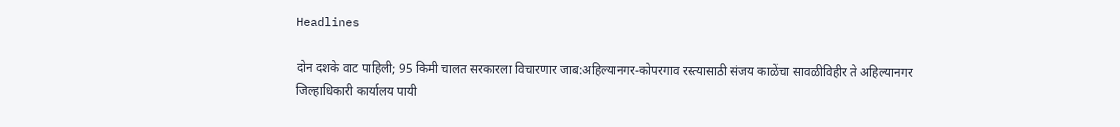Headlines

दोन दशके वाट पाहिली; 95 किमी चालत सरकारला विचारणार जाब:अहिल्यानगर-कोपरगाव रस्त्यासाठी संजय काळेंचा सावळीविहीर ते अहिल्यानगर जिल्हाधिकारी कार्यालय पायी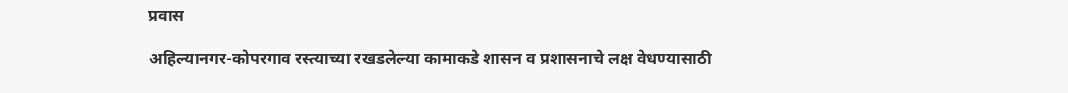प्रवास

अहिल्यानगर-कोपरगाव रस्त्याच्या रखडलेल्या कामाकडे शासन व प्रशासनाचे लक्ष वेधण्यासाठी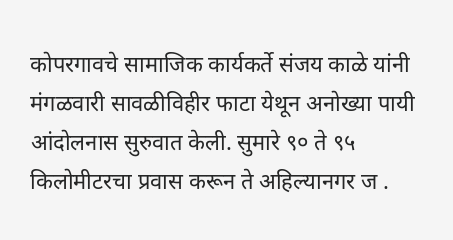कोपरगावचे सामाजिक कार्यकर्ते संजय काळे यांनी मंगळवारी सावळीविहीर फाटा येथून अनोख्या पायी आंदोलनास सुरुवात केली. सुमारे ९० ते ९५ किलोमीटरचा प्रवास करून ते अहिल्यानगर ज .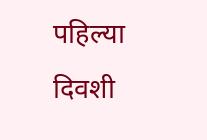पहिल्या दिवशी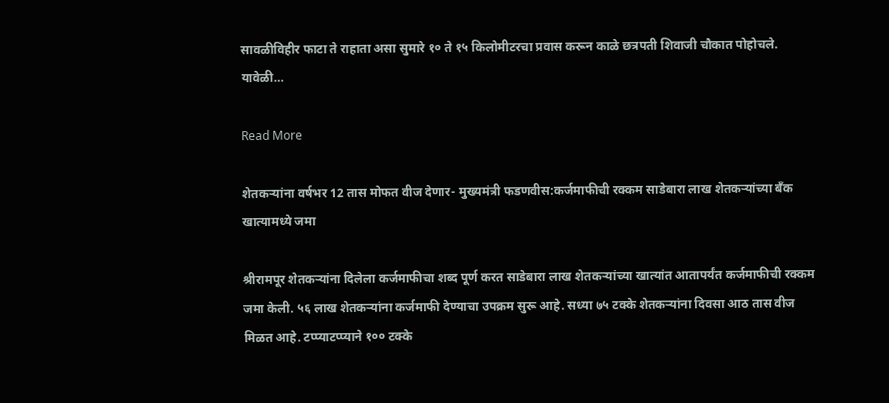सावळीविहीर फाटा ते राहाता असा सुमारे १० ते १५ किलोमीटरचा प्रवास करून काळे छत्रपती शिवाजी चौकात पोहोचले. यावेळी…

Read More

शेतकऱ्यांना वर्षभर 12 तास मोफत वीज देणार- मुख्यमंत्री फडणवीस:कर्जमाफीची रक्कम साडेबारा लाख शेतकऱ्यांच्या बँक खात्यामध्ये जमा

श्रीरामपूर शेतकऱ्यांना दिलेला कर्जमाफीचा शब्द पूर्ण करत साडेबारा लाख शेतकऱ्यांच्या खात्यांत आतापर्यंत कर्जमाफीची रक्कम जमा केली. ५६ लाख शेतकऱ्यांना कर्जमाफी देण्याचा उपक्रम सुरू आहे. सध्या ७५ टक्के शेतकऱ्यांना दिवसा आठ तास वीज मिळत आहे. टप्प्याटप्प्याने १०० टक्के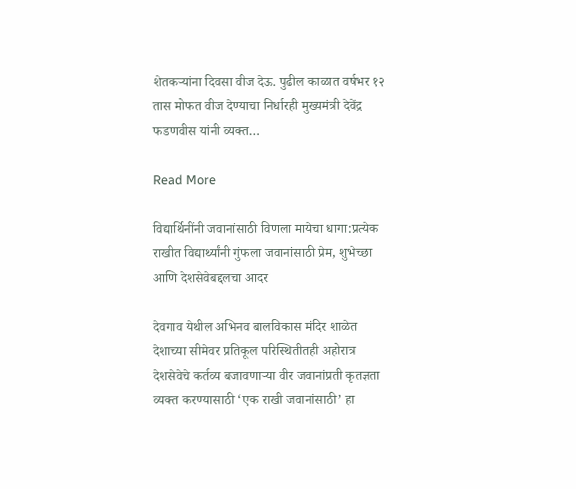शेतकऱ्यांना दिवसा वीज देऊ. पुढील काळात वर्षभर १२ तास मोफत वीज देण्याचा निर्धारही मुख्यमंत्री देवेंद्र फडणवीस यांनी व्यक्त…

Read More

विद्यार्थिनींनी जवानांसाठी विणला मायेचा धागा:प्रत्येक राखीत विद्यार्थ्यांनी गुंफला जवानांसाठी प्रेम, शुभेच्छा आणि देशसेवेबद्दलचा आदर

देवगाव येथील अभिनव बालविकास मंदिर शाळेत देशाच्या सीमेवर प्रतिकूल परिस्थितीतही अहोरात्र देशसेवेचे कर्तव्य बजावणाऱ्या वीर जवानांप्रती कृतज्ञता व्यक्त करण्यासाठी ‘एक राखी जवानांसाठी’ हा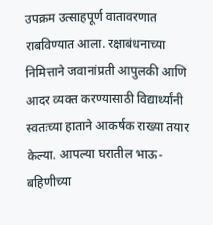उपक्रम उत्साहपूर्ण वातावरणात राबविण्यात आला. रक्षाबंधनाच्या निमित्ताने जवानांप्रती आपुलकी आणि आदर व्यक्त करण्यासाठी विद्यार्थ्यांनी स्वतःच्या हाताने आकर्षक राख्या तयार केल्या. आपल्या घरातील भाऊ-बहिणीच्या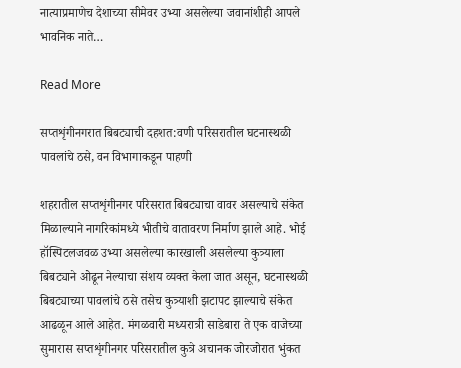नात्याप्रमाणेच देशाच्या सीमेवर उभ्या असलेल्या जवानांशीही आपले भावनिक नाते…

Read More

सप्तशृंगीनगरात बिबट्याची दहशत:वणी परिसरातील घटनास्थळी पावलांचे ठसे, वन विभागाकडून पाहणी

शहरातील सप्तशृंगीनगर परिसरात बिबट्याचा वावर असल्याचे संकेत मिळाल्याने नागरिकांमध्ये भीतीचे वातावरण निर्माण झाले आहे. भोई हॉस्पिटलजवळ उभ्या असलेल्या कारखाली असलेल्या कुत्र्याला बिबट्याने ओढून नेल्याचा संशय व्यक्त केला जात असून, घटनास्थळी बिबट्याच्या पावलांचे ठसे तसेच कुत्र्याशी झटापट झाल्याचे संकेत आढळून आले आहेत. मंगळवारी मध्यरात्री साडेबारा ते एक वाजेच्या सुमारास सप्तशृंगीनगर परिसरातील कुत्रे अचानक जोरजोरात भुंकत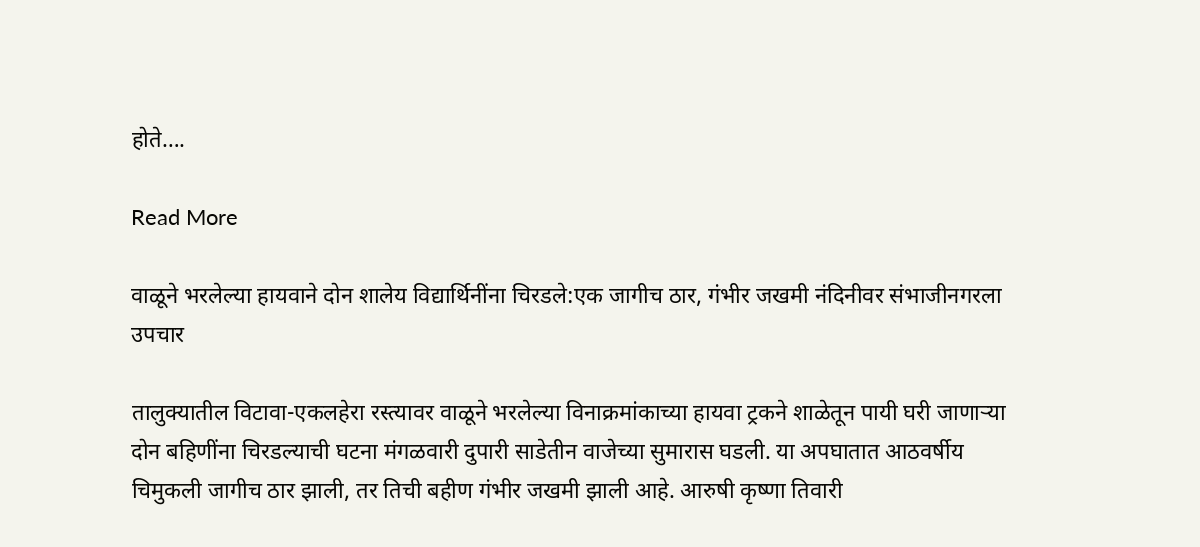होते….

Read More

वाळूने भरलेल्या हायवाने दोन शालेय विद्यार्थिनींना चिरडले:एक जागीच ठार, गंभीर जखमी नंदिनीवर संभाजीनगरला उपचार

तालुक्यातील विटावा-एकलहेरा रस्त्यावर वाळूने भरलेल्या विनाक्रमांकाच्या हायवा ट्रकने शाळेतून पायी घरी जाणाऱ्या दोन बहिणींना चिरडल्याची घटना मंगळवारी दुपारी साडेतीन वाजेच्या सुमारास घडली. या अपघातात आठवर्षीय चिमुकली जागीच ठार झाली, तर तिची बहीण गंभीर जखमी झाली आहे. आरुषी कृष्णा तिवारी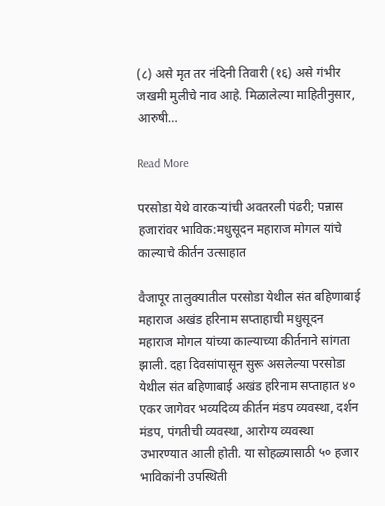(८) असे मृत तर नंदिनी तिवारी (१६) असे गंभीर जखमी मुलीचे नाव आहे. मिळालेल्या माहितीनुसार, आरुषी…

Read More

परसोडा येथे वारकऱ्यांची अवतरली पंढरी; पन्नास हजारांवर भाविक:मधुसूदन महाराज मोगल यांचे काल्याचे कीर्तन उत्साहात

वैजापूर तालुक्यातील परसोडा येथील संत बहिणाबाई महाराज अखंड हरिनाम सप्ताहाची मधुसूदन महाराज मोगल यांच्या काल्याच्या कीर्तनाने सांगता झाली. दहा दिवसांपासून सुरू असलेल्या परसोडा येथील संत बहिणाबाई अखंड हरिनाम सप्ताहात ४० एकर जागेवर भव्यदिव्य कीर्तन मंडप व्यवस्था, दर्शन मंडप, पंगतीची व्यवस्था, आरोग्य व्यवस्था उभारण्यात आली होती. या सोहळ्यासाठी ५० हजार भाविकांनी उपस्थिती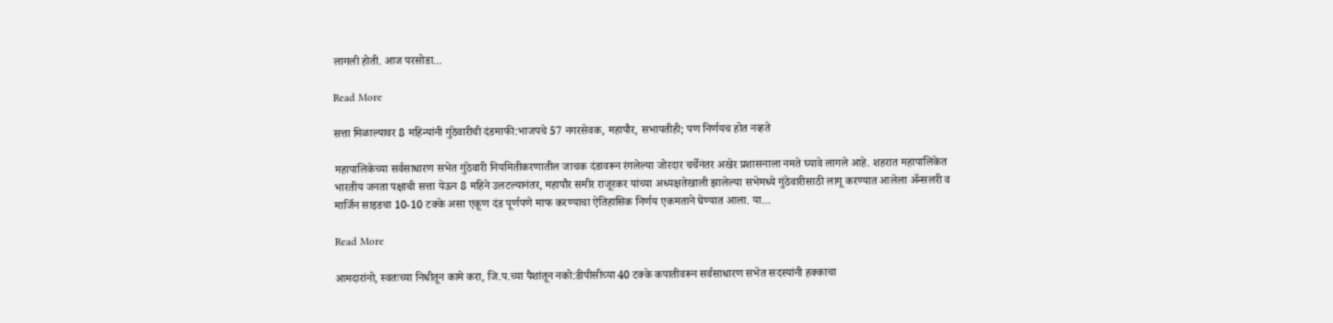लागली होती. आज परसोडा…

Read More

सत्ता मिळाल्यावर 8 महिन्यांनी गुंठेवारीची दंडमाफी:भाजपचे 57 नगरसेवक, महापौर, सभापतीही; पण निर्णयच होत नव्हते

महापालिकेच्या सर्वसाधारण सभेत गुंठेवारी नियमितीकरणातील जाचक दंडावरून रंगलेल्या जोरदार चर्चेनंतर अखेर प्रशासनाला नमते घ्यावे लागले आहे. शहरात महापालिकेत भारतीय जनता पक्षाची सत्ता येऊन 8 महिने उलटल्यानंतर, महापौर समीर राजूरकर यांच्या अध्यक्षतेखाली झालेल्या सभेमध्ये गुंठेवारीसाठी लागू करण्यात आलेला ॲन्सलरी व मार्जिन साइडचा 10-10 टक्के असा एकूण दंड पूर्णपणे माफ करण्याचा ऐतिहासिक निर्णय एकमताने घेण्यात आला. या…

Read More

आमदारांनो, स्वतःच्या निधीतून कामे करा, जि.प.च्या पैशांतून नको:डीपीसीच्या 40 टक्के कपातीवरून सर्वसाधारण सभेत सदस्यांनी हक्काचा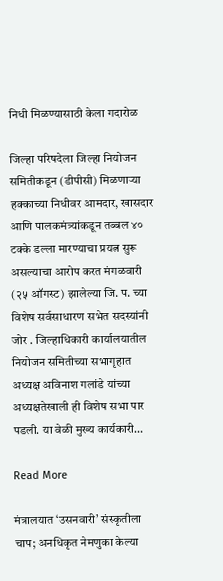निधी मिळण्यासाठी केला गदारोळ

जिल्हा परिषदेला जिल्हा नियोजन समितीकडून (डीपीसी) मिळणाऱ्या हक्काच्या निधीवर आमदार, खासदार आणि पालकमंत्र्यांकडून तब्बल ४० टक्के डल्ला मारण्याचा प्रयत्न सुरू असल्याचा आरोप करत मंगळवारी (२५ ऑगस्ट) झालेल्या जि. प. च्या विशेष सर्वसाधारण सभेत सदस्यांनी जोर . जिल्हाधिकारी कार्यालयातील नियोजन समितीच्या सभागृहात अध्यक्ष अविनाश गलांडे यांच्या अध्यक्षतेखाली ही विशेष सभा पार पडली. या वेळी मुख्य कार्यकारी…

Read More

मंत्रालयात ‘उसनवारी’ संस्कृतीला चाप; अनधिकृत नेमणुका केल्या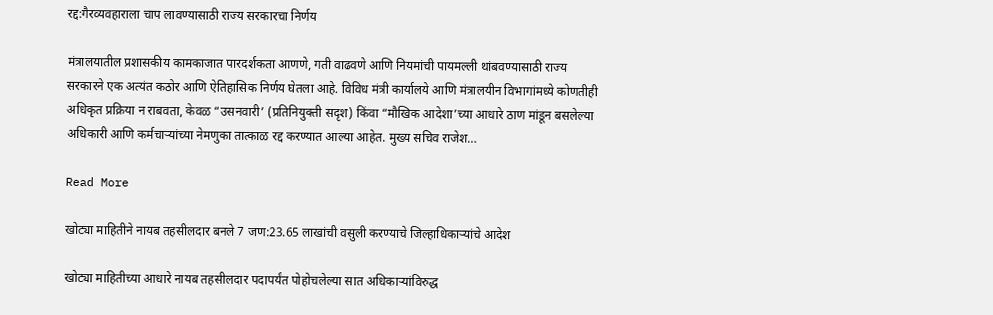रद्द:गैरव्यवहाराला चाप लावण्यासाठी राज्य सरकारचा निर्णय

मंत्रालयातील प्रशासकीय कामकाजात पारदर्शकता आणणे, गती वाढवणे आणि नियमांची पायमल्ली थांबवण्यासाठी राज्य सरकारने एक अत्यंत कठोर आणि ऐतिहासिक निर्णय घेतला आहे. विविध मंत्री कार्यालये आणि मंत्रालयीन विभागांमध्ये कोणतीही अधिकृत प्रक्रिया न राबवता, केवळ “उसनवारी’ (प्रतिनियुक्ती सदृश) किंवा “मौखिक आदेशा’च्या आधारे ठाण मांडून बसलेल्या अधिकारी आणि कर्मचाऱ्यांच्या नेमणुका तात्काळ रद्द करण्यात आल्या आहेत. मुख्य सचिव राजेश…

Read More

खोट्या माहितीने नायब तहसीलदार बनले 7 जण:23.65 लाखांची वसुली करण्याचे जिल्हाधिकाऱ्यांचे आदेश

खोट्या माहितीच्या आधारे नायब तहसीलदार पदापर्यंत पोहोचलेल्या सात अधिकाऱ्यांविरुद्ध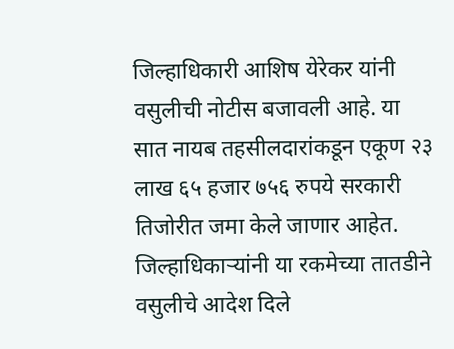जिल्हाधिकारी आशिष येरेकर यांनी वसुलीची नोटीस बजावली आहे. या सात नायब तहसीलदारांकडून एकूण २३ लाख ६५ हजार ७५६ रुपये सरकारी तिजोरीत जमा केले जाणार आहेत. जिल्हाधिकाऱ्यांनी या रकमेच्या तातडीने वसुलीचे आदेश दिले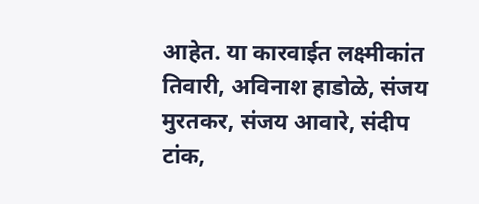आहेत. या कारवाईत लक्ष्मीकांत तिवारी, अविनाश हाडोळे, संजय मुरतकर, संजय आवारे, संदीप टांक,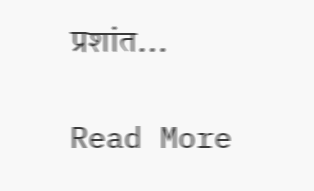प्रशांत…

Read More